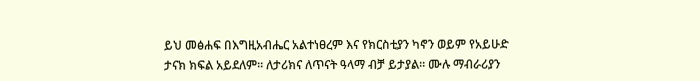ይህ መፅሐፍ በእግዚአብሔር አልተነፀረም እና የክርስቲያን ካኖን ወይም የአይሁድ ታናክ ክፍል አይደለም። ለታሪክና ለጥናት ዓላማ ብቻ ይታያል። ሙሉ ማብራሪያን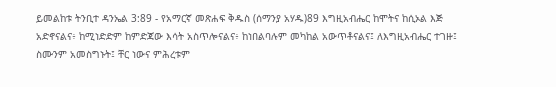ይመልከቱ ትንቢተ ዳንኤል 3:89 - የአማርኛ መጽሐፍ ቅዱስ (ሰማንያ አሃዱ)89 እግዚአብሔር ከሞትና ከሲኦል እጅ አድኖናልና፥ ከሚነድድም ከምድጃው እሳት አስጥሎናልና፥ ከነበልባሉም መካከል አውጥቶናልና፤ ለእግዚአብሔር ተገዙ፤ ስሙንም አመስግኑት፤ ቸር ነውና ምሕረቱም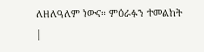ለዘለዓለም ነውና። ምዕራፉን ተመልከት |